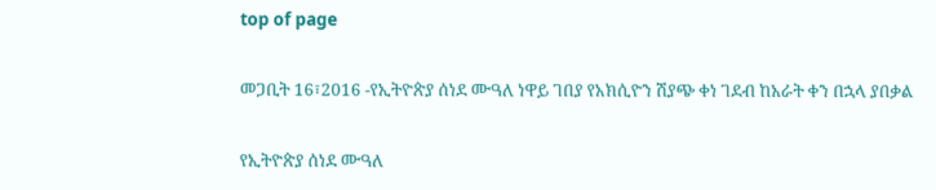top of page

መጋቢት 16፣2016 -የኢትዮጵያ ሰነደ ሙዓለ ነዋይ ገበያ የአክሲዮን ሽያጭ ቀነ ገደብ ከአራት ቀን በኋላ ያበቃል

የኢትዮጵያ ሰነደ ሙዓለ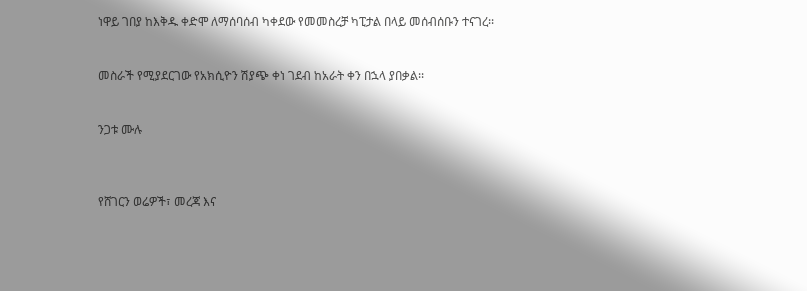ነዋይ ገበያ ከእቅዱ ቀድሞ ለማሰባሰብ ካቀደው የመመስረቻ ካፒታል በላይ መሰብሰቡን ተናገረ፡፡


መስራች የሚያደርገው የአክሲዮን ሽያጭ ቀነ ገደብ ከአራት ቀን በኋላ ያበቃል፡፡


ንጋቱ ሙሉ



የሸገርን ወሬዎች፣ መረጃ እና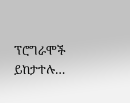ፕሮግራሞች ይከታተሉ…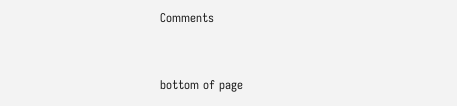Comments


bottom of page